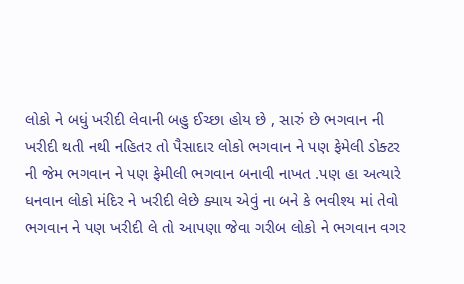લોકો ને બધું ખરીદી લેવાની બહુ ઈચ્છા હોય છે , સારું છે ભગવાન ની
ખરીદી થતી નથી નહિતર તો પૈસાદાર લોકો ભગવાન ને પણ ફેમેલી ડોક્ટર
ની જેમ ભગવાન ને પણ ફેમીલી ભગવાન બનાવી નાખત .પણ હા અત્યારે
ધનવાન લોકો મંદિર ને ખરીદી લેછે ક્યાય એવું ના બને કે ભવીશ્ય માં તેવો
ભગવાન ને પણ ખરીદી લે તો આપણા જેવા ગરીબ લોકો ને ભગવાન વગર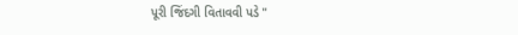પૂરી જિંદગી વિતાવવી પડે "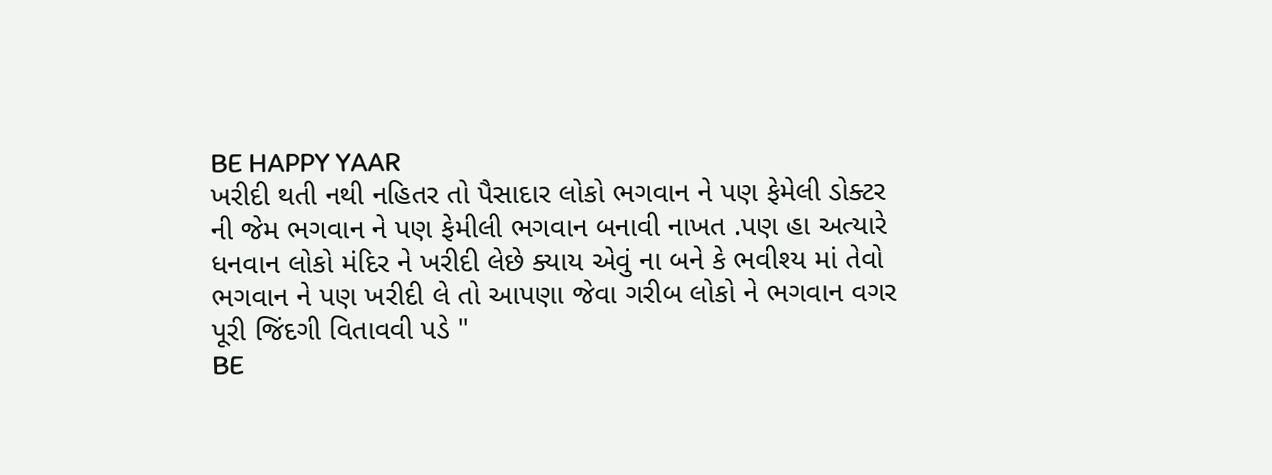BE HAPPY YAAR
ખરીદી થતી નથી નહિતર તો પૈસાદાર લોકો ભગવાન ને પણ ફેમેલી ડોક્ટર
ની જેમ ભગવાન ને પણ ફેમીલી ભગવાન બનાવી નાખત .પણ હા અત્યારે
ધનવાન લોકો મંદિર ને ખરીદી લેછે ક્યાય એવું ના બને કે ભવીશ્ય માં તેવો
ભગવાન ને પણ ખરીદી લે તો આપણા જેવા ગરીબ લોકો ને ભગવાન વગર
પૂરી જિંદગી વિતાવવી પડે "
BE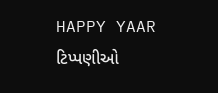HAPPY YAAR
ટિપ્પણીઓ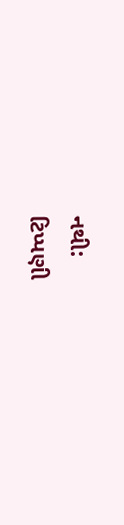નથી:
ટિપ્પણી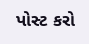પોસ્ટ કરો